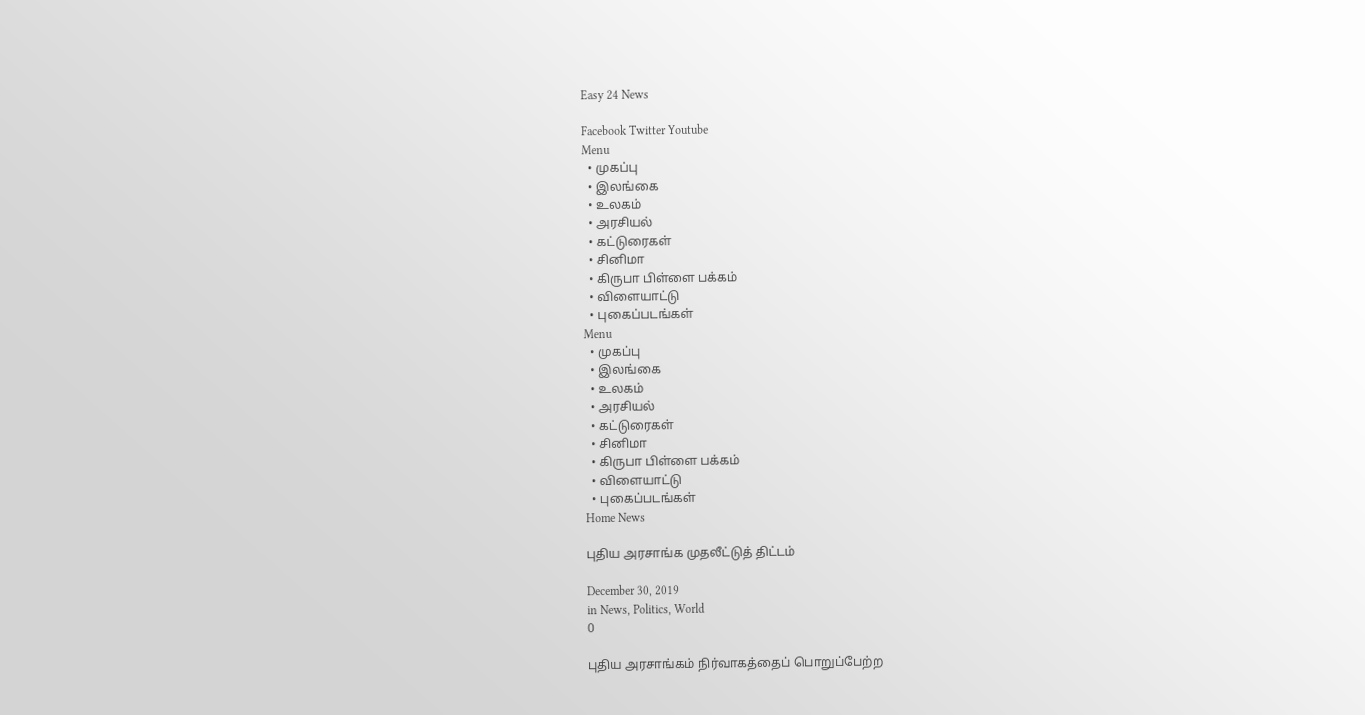Easy 24 News

Facebook Twitter Youtube
Menu
  • முகப்பு
  • இலங்கை
  • உலகம்
  • அரசியல்
  • கட்டுரைகள்
  • சினிமா
  • கிருபா பிள்ளை பக்கம்
  • விளையாட்டு
  • புகைப்படங்கள்
Menu
  • முகப்பு
  • இலங்கை
  • உலகம்
  • அரசியல்
  • கட்டுரைகள்
  • சினிமா
  • கிருபா பிள்ளை பக்கம்
  • விளையாட்டு
  • புகைப்படங்கள்
Home News

புதிய அரசாங்க முதலீட்டுத் திட்டம்

December 30, 2019
in News, Politics, World
0

புதிய அரசாங்கம் நிர்வாகத்தைப் பொறுப்பேற்ற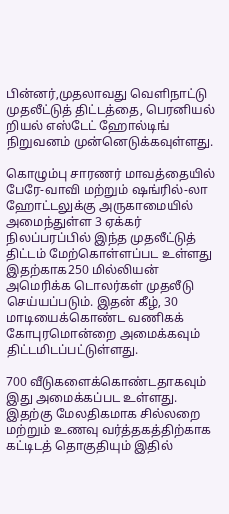பின்னர்,முதலாவது வெளிநாட்டு முதலீட்டுத் திட்டத்தை, பெரனியல் றியல் எஸ்டேட் ஹோல்டிங் நிறுவனம் முன்னெடுக்கவுள்ளது.

கொழும்பு சாரணர் மாவத்தையில் பேரே-வாவி மற்றும் ஷங்ரில்-லா ஹோட்டலுக்கு அருகாமையில் அமைந்துள்ள 3 ஏக்கர் நிலப்பரப்பில் இந்த முதலீட்டுத் திட்டம் மேற்கொள்ளப்பட உள்ளது இதற்காக250 மில்லியன் அமெரிக்க டொலர்கள் முதலீடு செய்யப்படும். இதன் கீழ், 30 மாடியைக்கொண்ட வணிகக் கோபுரமொன்றை அமைக்கவும் திட்டமிடப்பட்டுள்ளது.

700 வீடுகளைக்கொண்டதாகவும் இது அமைக்கப்பட உள்ளது. இதற்கு மேலதிகமாக சில்லறை மற்றும் உணவு வர்த்தகத்திற்காக கட்டிடத் தொகுதியும் இதில்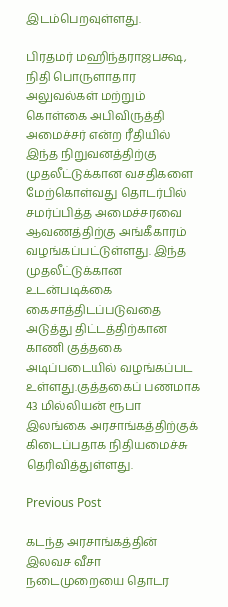இடம்பெறவுள்ளது.

பிரதமர் மஹிந்தராஜபக்ஷ, நிதி பொருளாதார அலுவல்கள் மற்றும் கொள்கை அபிவிருத்தி அமைச்சர் என்ற ரீதியில் இந்த நிறுவனத்திற்கு முதலீட்டுக்கான வசதிகளை மேற்கொள்வது தொடர்பில் சமர்ப்பித்த அமைச்சரவை ஆவணத்திற்கு அங்கீகாரம் வழங்கப்பட்டுள்ளது. இந்த முதலீட்டுக்கான உடன்படிக்கை கைசாத்திடப்படுவதை அடுத்து திட்டத்திற்கான காணி குத்தகை அடிப்படையில் வழங்கப்பட உள்ளது.குத்தகைப் பணமாக 43 மில்லியன் ரூபா இலங்கை அரசாங்கத்திற்குக் கிடைப்பதாக நிதியமைச்சு தெரிவித்துள்ளது.

Previous Post

கடந்த அரசாங்கத்தின் இலவச வீசா நடைமுறையை தொடர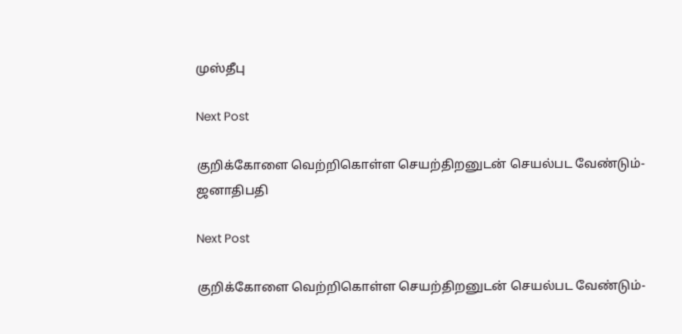முஸ்தீபு

Next Post

குறிக்கோளை வெற்றிகொள்ள செயற்திறனுடன் செயல்பட வேண்டும்- ஜனாதிபதி

Next Post

குறிக்கோளை வெற்றிகொள்ள செயற்திறனுடன் செயல்பட வேண்டும்-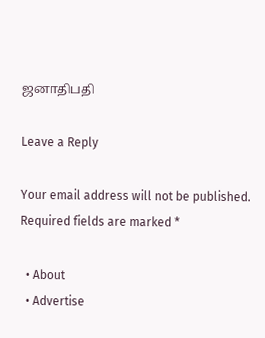ஜனாதிபதி

Leave a Reply

Your email address will not be published. Required fields are marked *

  • About
  • Advertise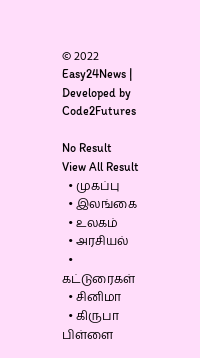© 2022 Easy24News | Developed by Code2Futures

No Result
View All Result
  • முகப்பு
  • இலங்கை
  • உலகம்
  • அரசியல்
  • கட்டுரைகள்
  • சினிமா
  • கிருபா பிள்ளை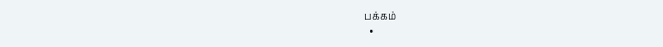பக்கம்
  •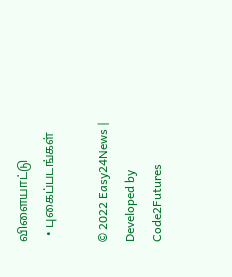விளையாட்டு
  • புகைப்படங்கள்

© 2022 Easy24News | Developed by Code2Futures